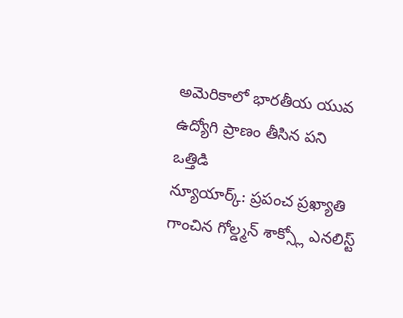అమెరికాలో భారతీయ యువ ఉద్యోగి ప్రాణం తీసిన పని ఒత్తిడి
న్యూయార్క్: ప్రపంచ ప్రఖ్యాతి గాంచిన గోల్డ్మన్ శాక్స్లో ఎనలిస్ట్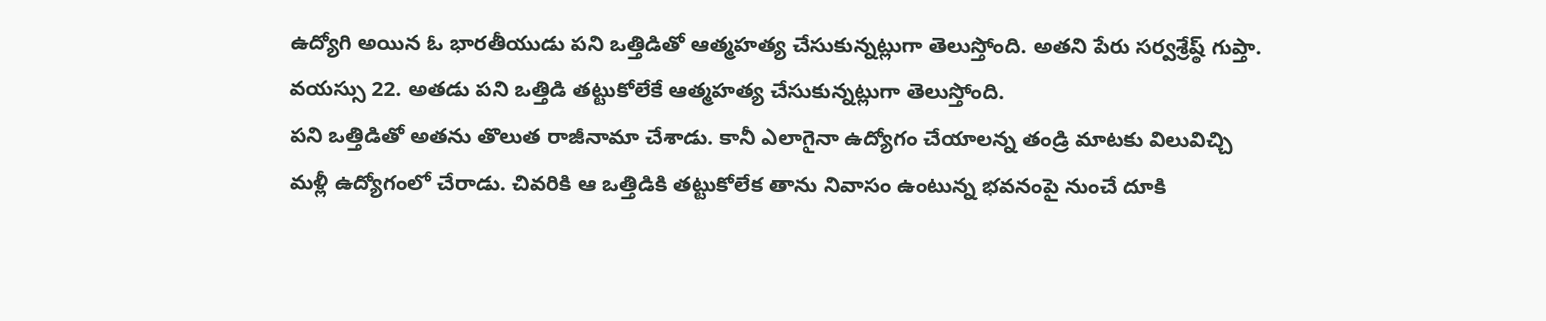ఉద్యోగి అయిన ఓ భారతీయుడు పని ఒత్తిడితో ఆత్మహత్య చేసుకున్నట్లుగా తెలుస్తోంది. అతని పేరు సర్వశ్రేష్ఠ్ గుప్తా. వయస్సు 22. అతడు పని ఒత్తిడి తట్టుకోలేకే ఆత్మహత్య చేసుకున్నట్లుగా తెలుస్తోంది.
పని ఒత్తిడితో అతను తొలుత రాజీనామా చేశాడు. కానీ ఎలాగైనా ఉద్యోగం చేయాలన్న తండ్రి మాటకు విలువిచ్చి మళ్లీ ఉద్యోగంలో చేరాడు. చివరికి ఆ ఒత్తిడికి తట్టుకోలేక తాను నివాసం ఉంటున్న భవనంపై నుంచే దూకి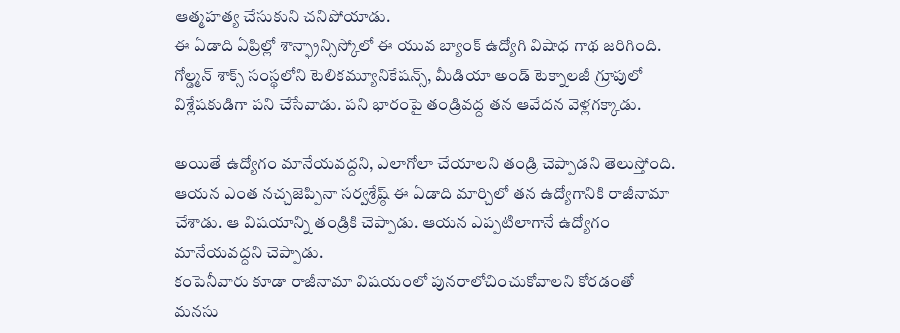ఆత్మహత్య చేసుకుని చనిపోయాడు.
ఈ ఏడాది ఏప్రిల్లో శాన్ఫ్రాన్సిస్కోలో ఈ యువ బ్యాంక్ ఉద్యోగి విషాధ గాథ జరిగింది. గోల్డ్మన్ శాక్స్ సంస్థలోని టెలికమ్యూనికేషన్స్, మీడియా అండ్ టెక్నాలజీ గ్రూపులో విశ్లేషకుడిగా పని చేసేవాడు. పని భారంపై తండ్రివద్ద తన ఆవేదన వెళ్లగక్కాడు.

అయితే ఉద్యోగం మానేయవద్దని, ఎలాగోలా చేయాలని తండ్రి చెప్పాడని తెలుస్తోంది. ఆయన ఎంత నచ్చజెప్పినా సర్వశ్రేష్ఠ్ ఈ ఏడాది మార్చిలో తన ఉద్యోగానికి రాజీనామా చేశాడు. ఆ విషయాన్ని తండ్రికి చెప్పాడు. ఆయన ఎప్పటిలాగానే ఉద్యోగం మానేయవద్దని చెప్పాడు.
కంపెనీవారు కూడా రాజీనామా విషయంలో పునరాలోచించుకోవాలని కోరడంతో మనసు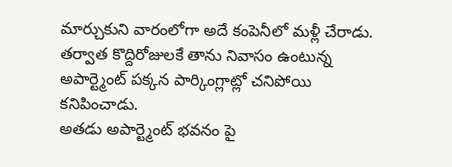మార్చుకుని వారంలోగా అదే కంపెనీలో మళ్లీ చేరాడు. తర్వాత కొద్దిరోజులకే తాను నివాసం ఉంటున్న అపార్ట్మెంట్ పక్కన పార్కింగ్లాట్లో చనిపోయి కనిపించాడు.
అతడు అపార్ట్మెంట్ భవనం పై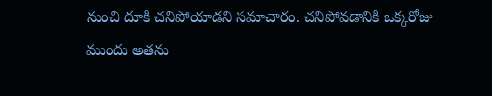నుంచి దూకి చనిపోయాడని సమాచారం. చనిపోవడానికి ఒక్కరోజు ముందు అతను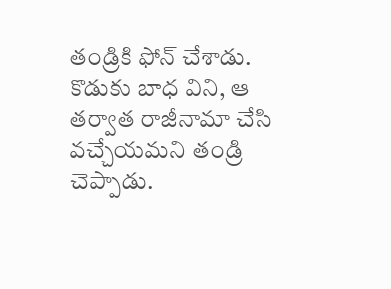తండ్రికి ఫోన్ చేశాడు. కొడుకు బాధ విని, ఆ తర్వాత రాజీనామా చేసి వచ్చేయమని తండ్రి చెప్పాడు.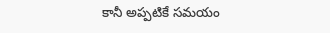కానీ అప్పటికే సమయం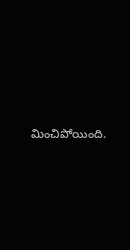మించిపోయింది.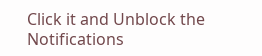Click it and Unblock the Notifications